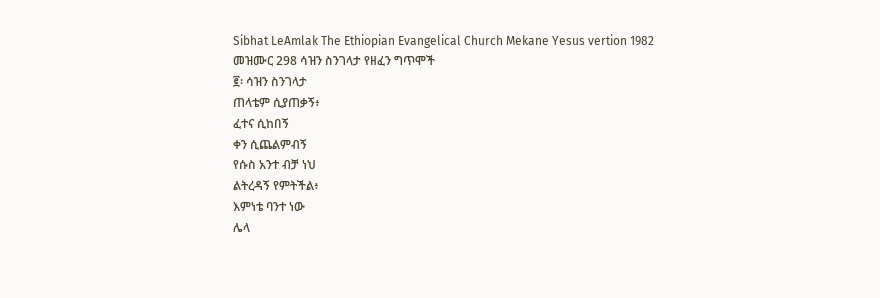Sibhat LeAmlak The Ethiopian Evangelical Church Mekane Yesus vertion 1982
መዝሙር 298 ሳዝን ስንገላታ የዘፈን ግጥሞች
፪፡ ሳዝን ስንገላታ
ጠላቴም ሲያጠቃኝ፥
ፈተና ሲከበኝ
ቀን ሲጨልምብኝ
የሱስ አንተ ብቻ ነህ
ልትረዳኝ የምትችል፥
እምነቴ ባንተ ነው
ሌላ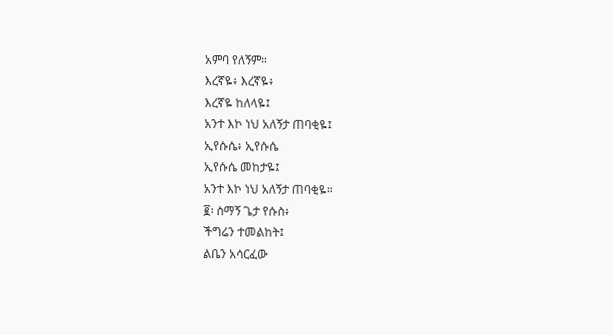አምባ የለኝም።
እረኛዬ፥ እረኛዬ፥
እረኛዬ ከለላዬ፤
አንተ እኮ ነህ አለኝታ ጠባቂዬ፤
ኢየሱሴ፥ ኢየሱሴ
ኢየሱሴ መከታዬ፤
አንተ እኮ ነህ አለኝታ ጠባቂዬ።
፪፡ ስማኝ ጌታ የሱስ፥
ችግሬን ተመልከት፤
ልቤን አሳርፈው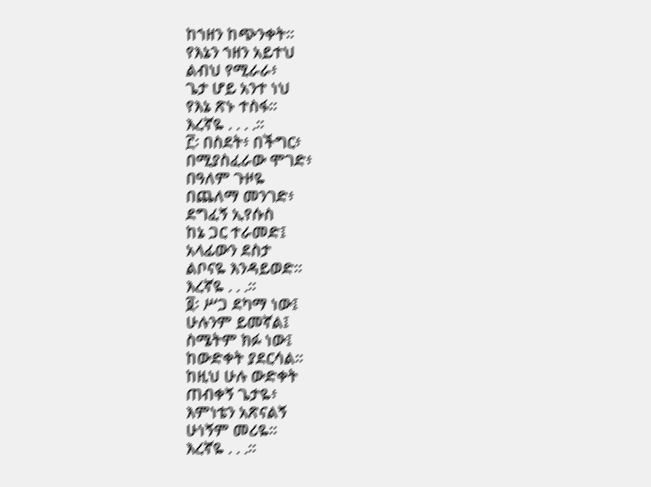ከኀዘን ከጭንቀት።
የእኔን ኀዘን አይተህ
ልብህ የሚራራ፥
ጌታ ሆይ አንተ ነህ
የእኔ ጽኑ ተስፋ።
እረኛዬ . . . .።
፫፡ በስደት፥ በችግር፥
በሚያስፈራው ሞገድ፥
በዓለም ጉዞዬ
በጨለማ መንገድ፥
ደግፈኝ ኢየሱስ
ከኔ ጋር ተራመድ፤
አላፊውን ደስታ
ልቦናዬ እንዳይወድ።
እረኛዬ . . .።
፬፡ ሥጋ ደካማ ነው፤
ሁሉንም ይመኛል፤
ስሜትም ክፉ ነው፤
ከውድቀት ያደርሳል።
ከዚህ ሁሉ ውድቀት
ጠብቀኝ ጌታዬ፥
እምነቴን አጽናልኝ
ሁነኝም መሪዬ።
እረኛዬ . . .።